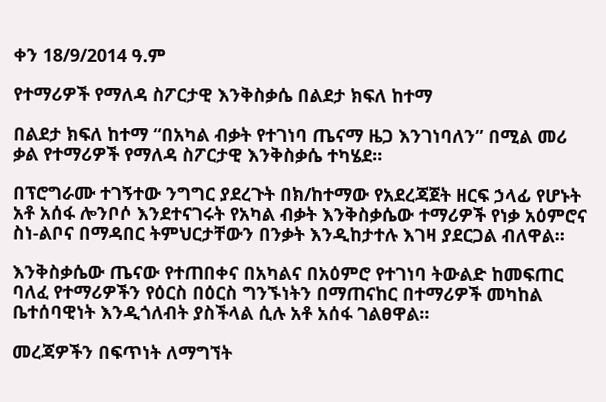ቀን 18/9/2014 ዓ.ም

የተማሪዎች የማለዳ ስፖርታዊ እንቅስቃሴ በልደታ ክፍለ ከተማ

በልደታ ክፍለ ከተማ “በአካል ብቃት የተገነባ ጤናማ ዜጋ እንገነባለን” በሚል መሪ ቃል የተማሪዎች የማለዳ ስፖርታዊ እንቅስቃሴ ተካሄደ።

በፕሮግራሙ ተገኝተው ንግግር ያደረጉት በክ/ከተማው የአደረጃጀት ዘርፍ ኃላፊ የሆኑት አቶ አሰፋ ሎንቦሶ እንደተናገሩት የአካል ብቃት እንቅስቃሴው ተማሪዎች የነቃ አዕምሮና ስነ-ልቦና በማዳበር ትምህርታቸውን በንቃት እንዲከታተሉ እገዛ ያደርጋል ብለዋል።

እንቅስቃሴው ጤናው የተጠበቀና በአካልና በአዕምሮ የተገነባ ትውልድ ከመፍጠር ባለፈ የተማሪዎችን የዕርስ በዕርስ ግንኙነትን በማጠናከር በተማሪዎች መካከል ቤተሰባዊነት እንዲጎለብት ያስችላል ሲሉ አቶ አሰፋ ገልፀዋል።

መረጃዎችን በፍጥነት ለማግኘት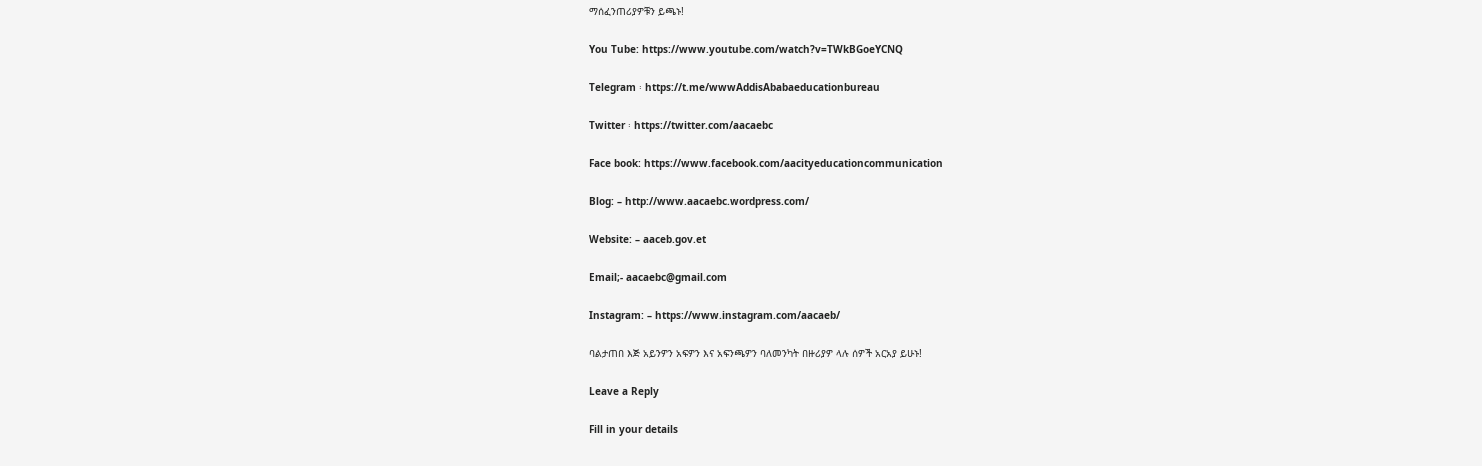ማሰፈንጠሪያዎቹን ይጫኑ!

You Tube: https://www.youtube.com/watch?v=TWkBGoeYCNQ

Telegram ፡ https://t.me/wwwAddisAbabaeducationbureau

Twitter ፡ https://twitter.com/aacaebc

Face book: https://www.facebook.com/aacityeducationcommunication

Blog: – http://www.aacaebc.wordpress.com/

Website: – aaceb.gov.et

Email;- aacaebc@gmail.com

Instagram: – https://www.instagram.com/aacaeb/

ባልታጠበ እጅ አይንዎን አፍዎን እና አፍንጫዎን ባለመንካት በዙሪያዎ ላሉ ሰዎች አርአያ ይሁኑ!

Leave a Reply

Fill in your details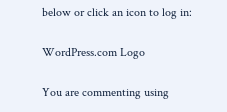below or click an icon to log in:

WordPress.com Logo

You are commenting using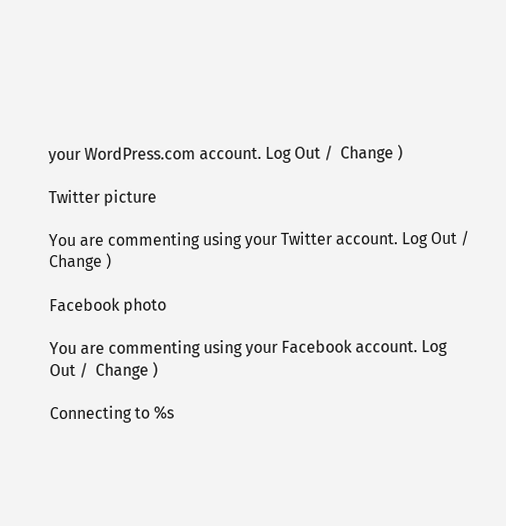your WordPress.com account. Log Out /  Change )

Twitter picture

You are commenting using your Twitter account. Log Out /  Change )

Facebook photo

You are commenting using your Facebook account. Log Out /  Change )

Connecting to %s